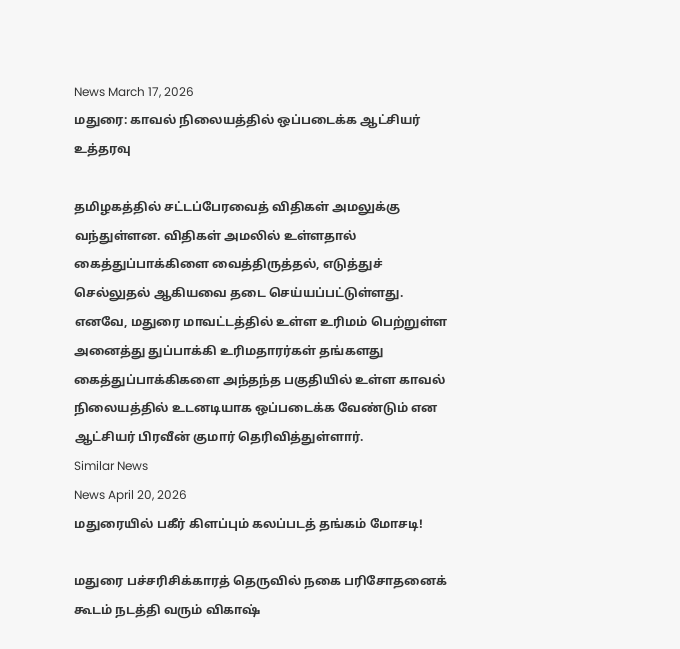News March 17, 2026
மதுரை: காவல் நிலையத்தில் ஒப்படைக்க ஆட்சியர் உத்தரவு

தமிழகத்தில் சட்டப்பேரவைத் விதிகள் அமலுக்கு வந்துள்ளன. விதிகள் அமலில் உள்ளதால் கைத்துப்பாக்கிளை வைத்திருத்தல், எடுத்துச் செல்லுதல் ஆகியவை தடை செய்யப்பட்டுள்ளது. எனவே, மதுரை மாவட்டத்தில் உள்ள உரிமம் பெற்றுள்ள அனைத்து துப்பாக்கி உரிமதாரர்கள் தங்களது கைத்துப்பாக்கிகளை அந்தந்த பகுதியில் உள்ள காவல் நிலையத்தில் உடனடியாக ஒப்படைக்க வேண்டும் என ஆட்சியர் பிரவீன் குமார் தெரிவித்துள்ளார்.
Similar News
News April 20, 2026
மதுரையில் பகீர் கிளப்பும் கலப்படத் தங்கம் மோசடி!

மதுரை பச்சரிசிக்காரத் தெருவில் நகை பரிசோதனைக் கூடம் நடத்தி வரும் விகாஷ்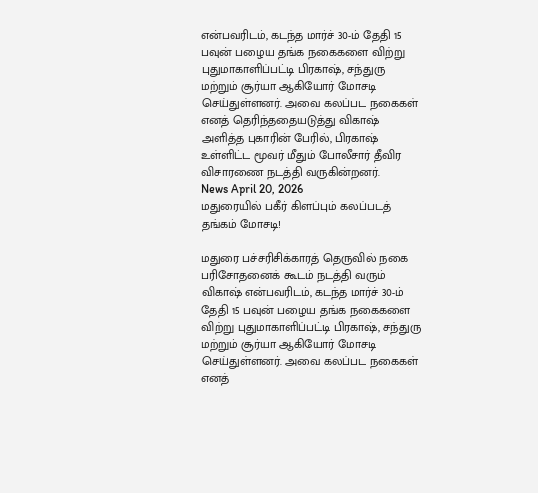என்பவரிடம், கடந்த மார்ச் 30-ம் தேதி 15 பவுன் பழைய தங்க நகைகளை விற்று புதுமாகாளிப்பட்டி பிரகாஷ், சந்துரு மற்றும் சூர்யா ஆகியோர் மோசடி செய்துள்ளனர். அவை கலப்பட நகைகள் எனத் தெரிந்ததையடுத்து விகாஷ் அளித்த புகாரின் பேரில், பிரகாஷ் உள்ளிட்ட மூவர் மீதும் போலீசார் தீவிர விசாரணை நடத்தி வருகின்றனர்.
News April 20, 2026
மதுரையில் பகீர் கிளப்பும் கலப்படத் தங்கம் மோசடி!

மதுரை பச்சரிசிக்காரத் தெருவில் நகை பரிசோதனைக் கூடம் நடத்தி வரும் விகாஷ் என்பவரிடம், கடந்த மார்ச் 30-ம் தேதி 15 பவுன் பழைய தங்க நகைகளை விற்று புதுமாகாளிப்பட்டி பிரகாஷ், சந்துரு மற்றும் சூர்யா ஆகியோர் மோசடி செய்துள்ளனர். அவை கலப்பட நகைகள் எனத்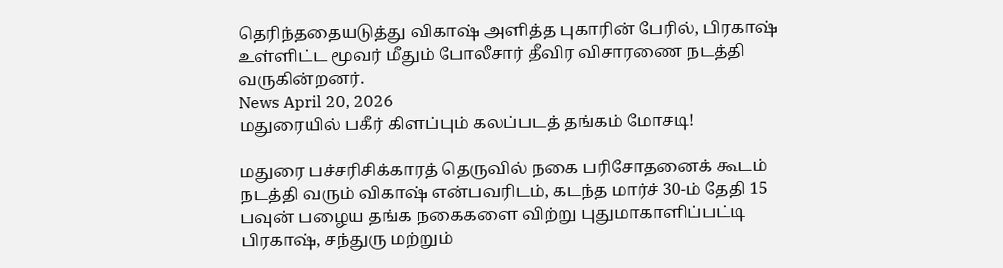தெரிந்ததையடுத்து விகாஷ் அளித்த புகாரின் பேரில், பிரகாஷ் உள்ளிட்ட மூவர் மீதும் போலீசார் தீவிர விசாரணை நடத்தி வருகின்றனர்.
News April 20, 2026
மதுரையில் பகீர் கிளப்பும் கலப்படத் தங்கம் மோசடி!

மதுரை பச்சரிசிக்காரத் தெருவில் நகை பரிசோதனைக் கூடம் நடத்தி வரும் விகாஷ் என்பவரிடம், கடந்த மார்ச் 30-ம் தேதி 15 பவுன் பழைய தங்க நகைகளை விற்று புதுமாகாளிப்பட்டி பிரகாஷ், சந்துரு மற்றும்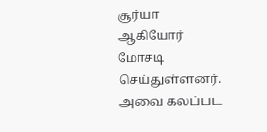சூர்யா ஆகியோர் மோசடி செய்துள்ளனர். அவை கலப்பட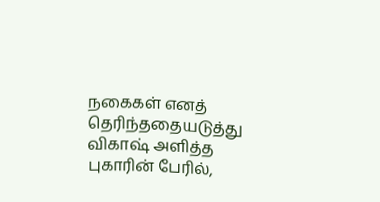நகைகள் எனத் தெரிந்ததையடுத்து விகாஷ் அளித்த புகாரின் பேரில்,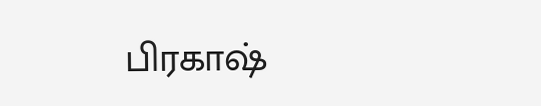பிரகாஷ்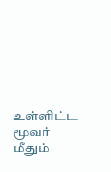உள்ளிட்ட மூவர் மீதும்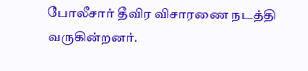போலீசார் தீவிர விசாரணை நடத்தி வருகின்றனர்.